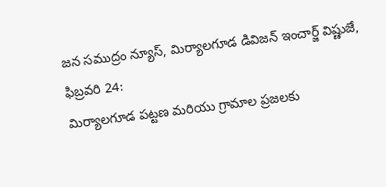జన సముద్రం న్యూస్, మిర్యాలగూడ డివిజన్ ఇంచార్జ్ విష్ణుజే, ఫిబ్రవరి 24:
మిర్యాలగూడ పట్టణ మరియు గ్రామాల ప్రజలకు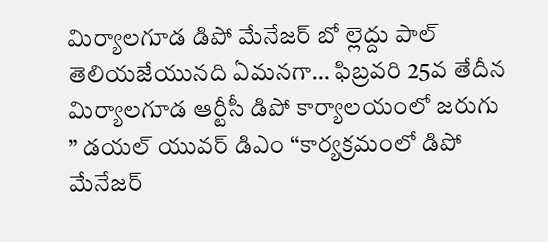మిర్యాలగూడ డిపో మేనేజర్ బో ల్లెద్దు పాల్ తెలియజేయునది ఏమనగా… ఫిబ్రవరి 25వ తేదీన మిర్యాలగూడ ఆర్టీసీ డిపో కార్యాలయంలో జరుగు
” డయల్ యువర్ డిఎం “కార్యక్రమంలో డిపో మేనేజర్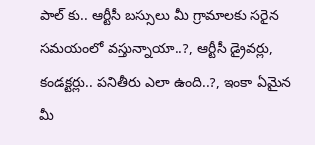పాల్ కు.. ఆర్టీసీ బస్సులు మీ గ్రామాలకు సరైన సమయంలో వస్తున్నాయా..?, ఆర్టీసీ డ్రైవర్లు, కండక్టర్లు.. పనితీరు ఎలా ఉంది..?, ఇంకా ఏమైన మీ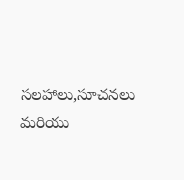సలహాలు,సూచనలు మరియు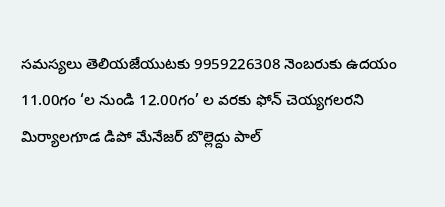సమస్యలు తెలియజేయుటకు 9959226308 నెంబరుకు ఉదయం 11.00గం ‘ల నుండి 12.00గం’ ల వరకు ఫోన్ చెయ్యగలరని మిర్యాలగూడ డిపో మేనేజర్ బొల్లెద్దు పాల్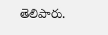తెలిపారు.